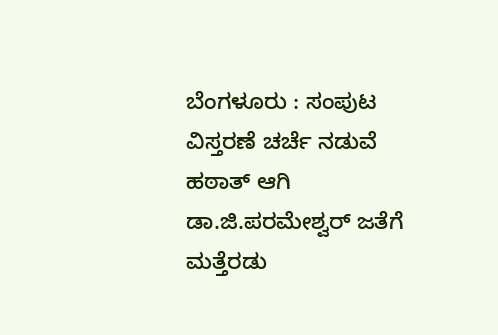ಬೆಂಗಳೂರು : ಸಂಪುಟ ವಿಸ್ತರಣೆ ಚರ್ಚೆ ನಡುವೆ ಹಠಾತ್‌ ಆಗಿ ಡಾ.ಜಿ.ಪರಮೇಶ್ವರ್‌ ಜತೆಗೆ ಮತ್ತೆರಡು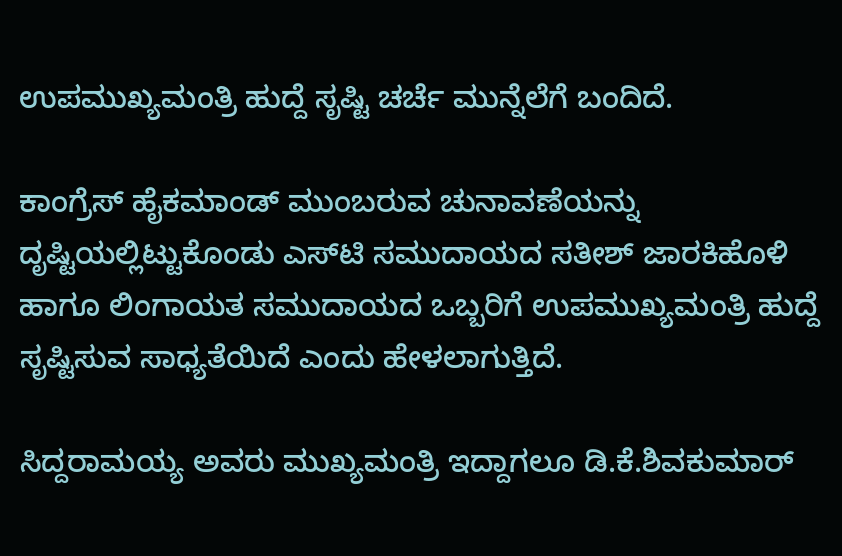ಉಪಮುಖ್ಯಮಂತ್ರಿ ಹುದ್ದೆ ಸೃಷ್ಟಿ ಚರ್ಚೆ ಮುನ್ನೆಲೆಗೆ ಬಂದಿದೆ.

ಕಾಂಗ್ರೆಸ್‌ ಹೈಕಮಾಂಡ್‌ ಮುಂಬರುವ ಚುನಾವಣೆಯನ್ನು ದೃಷ್ಟಿಯಲ್ಲಿಟ್ಟುಕೊಂಡು ಎಸ್‌ಟಿ ಸಮುದಾಯದ ಸತೀಶ್ ಜಾರಕಿಹೊಳಿ ಹಾಗೂ ಲಿಂಗಾಯತ ಸಮುದಾಯದ ಒಬ್ಬರಿಗೆ ಉಪಮುಖ್ಯಮಂತ್ರಿ ಹುದ್ದೆ ಸೃಷ್ಟಿಸುವ ಸಾಧ್ಯತೆಯಿದೆ ಎಂದು ಹೇಳಲಾಗುತ್ತಿದೆ.

ಸಿದ್ದರಾಮಯ್ಯ ಅವರು ಮುಖ್ಯಮಂತ್ರಿ ಇದ್ದಾಗಲೂ ಡಿ.ಕೆ.ಶಿವಕುಮಾರ್‌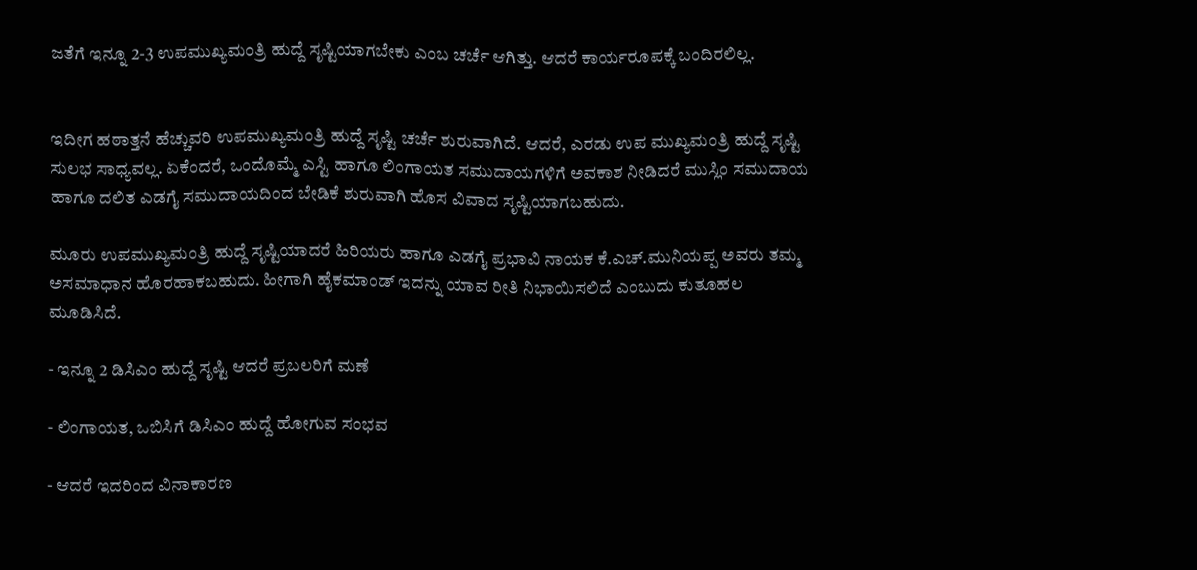ಜತೆಗೆ ಇನ್ನೂ 2-3 ಉಪಮುಖ್ಯಮಂತ್ರಿ ಹುದ್ದೆ ಸೃಷ್ಟಿಯಾಗಬೇಕು ಎಂಬ ಚರ್ಚೆ ಆಗಿತ್ತು. ಆದರೆ ಕಾರ್ಯರೂಪಕ್ಕೆ ಬಂದಿರಲಿಲ್ಲ.


ಇದೀಗ ಹಠಾತ್ತನೆ ಹೆಚ್ಚುವರಿ ಉಪಮುಖ್ಯಮಂತ್ರಿ ಹುದ್ದೆ ಸೃಷ್ಟಿ ಚರ್ಚೆ ಶುರುವಾಗಿದೆ. ಆದರೆ, ಎರಡು ಉಪ ಮುಖ್ಯಮಂತ್ರಿ ಹುದ್ದೆ ಸೃಷ್ಟಿ ಸುಲಭ ಸಾಧ್ಯವಲ್ಲ. ಏಕೆಂದರೆ, ಒಂದೊಮ್ಮೆ ಎಸ್ಟಿ ಹಾಗೂ ಲಿಂಗಾಯತ ಸಮುದಾಯಗಳಿಗೆ ಅವಕಾಶ ನೀಡಿದರೆ ಮುಸ್ಲಿಂ ಸಮುದಾಯ ಹಾಗೂ ದಲಿತ ಎಡಗೈ ಸಮುದಾಯದಿಂದ ಬೇಡಿಕೆ ಶುರುವಾಗಿ ಹೊಸ ವಿವಾದ ಸೃಷ್ಟಿಯಾಗಬಹುದು.

ಮೂರು ಉಪಮುಖ್ಯಮಂತ್ರಿ ಹುದ್ದೆ ಸೃಷ್ಟಿಯಾದರೆ ಹಿರಿಯರು ಹಾಗೂ ಎಡಗೈ ಪ್ರಭಾವಿ ನಾಯಕ ಕೆ.ಎಚ್.ಮುನಿಯಪ್ಪ ಅವರು ತಮ್ಮ ಅಸಮಾಧಾನ ಹೊರಹಾಕಬಹುದು. ಹೀಗಾಗಿ ಹೈಕಮಾಂಡ್‌ ಇದನ್ನು ಯಾವ ರೀತಿ ನಿಭಾಯಿಸಲಿದೆ ಎಂಬುದು ಕುತೂಹಲ ಮೂಡಿಸಿದೆ.

- ಇನ್ನೂ 2 ಡಿಸಿಎಂ ಹುದ್ದೆ ಸೃಷ್ಟಿ ಆದರೆ ಪ್ರಬಲರಿಗೆ ಮಣೆ

- ಲಿಂಗಾಯತ, ಒಬಿಸಿಗೆ ಡಿಸಿಎಂ ಹುದ್ದೆ ಹೋಗುವ ಸಂಭವ

- ಆದರೆ ಇದರಿಂದ ವಿನಾಕಾರಣ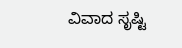ವಿವಾದ ಸೃಷ್ಟಿ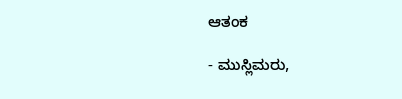ಆತಂಕ

- ಮುಸ್ಲಿಮರು,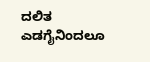ದಲಿತ ಎಡಗೈನಿಂದಲೂ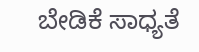ಬೇಡಿಕೆ ಸಾಧ್ಯತೆ